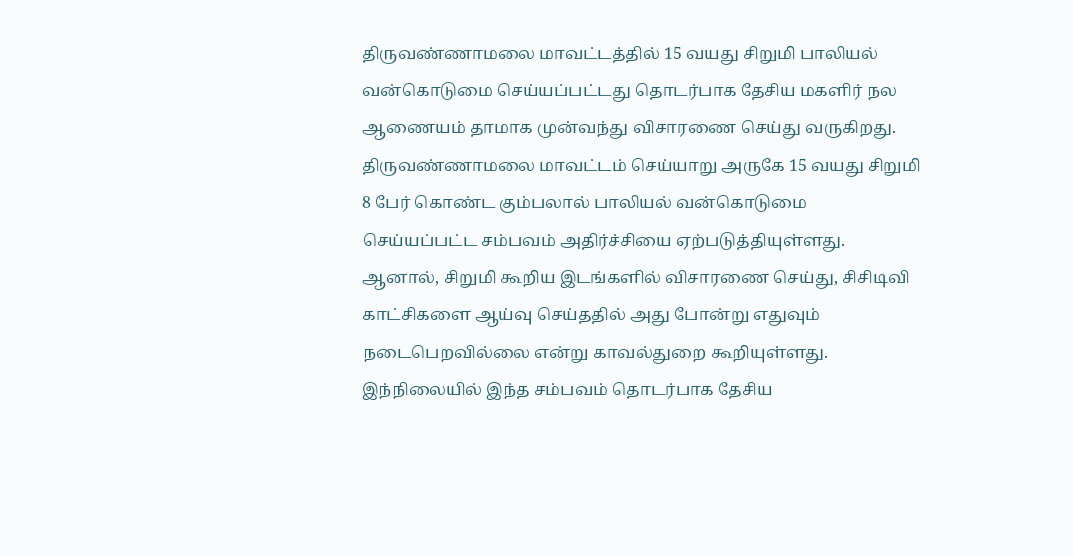திருவண்ணாமலை மாவட்டத்தில் 15 வயது சிறுமி பாலியல் வன்கொடுமை செய்யப்பட்டது தொடர்பாக தேசிய மகளிர் நல ஆணையம் தாமாக முன்வந்து விசாரணை செய்து வருகிறது.
திருவண்ணாமலை மாவட்டம் செய்யாறு அருகே 15 வயது சிறுமி 8 பேர் கொண்ட கும்பலால் பாலியல் வன்கொடுமை செய்யப்பட்ட சம்பவம் அதிர்ச்சியை ஏற்படுத்தியுள்ளது.
ஆனால், சிறுமி கூறிய இடங்களில் விசாரணை செய்து, சிசிடிவி காட்சிகளை ஆய்வு செய்ததில் அது போன்று எதுவும் நடைபெறவில்லை என்று காவல்துறை கூறியுள்ளது.
இந்நிலையில் இந்த சம்பவம் தொடர்பாக தேசிய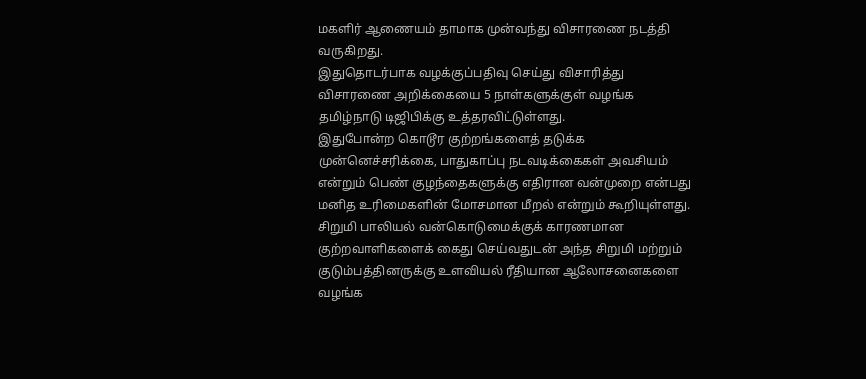மகளிர் ஆணையம் தாமாக முன்வந்து விசாரணை நடத்தி வருகிறது.
இதுதொடர்பாக வழக்குப்பதிவு செய்து விசாரித்து விசாரணை அறிக்கையை 5 நாள்களுக்குள் வழங்க தமிழ்நாடு டிஜிபிக்கு உத்தரவிட்டுள்ளது.
இதுபோன்ற கொடூர குற்றங்களைத் தடுக்க முன்னெச்சரிக்கை, பாதுகாப்பு நடவடிக்கைகள் அவசியம் என்றும் பெண் குழந்தைகளுக்கு எதிரான வன்முறை என்பது மனித உரிமைகளின் மோசமான மீறல் என்றும் கூறியுள்ளது.
சிறுமி பாலியல் வன்கொடுமைக்குக் காரணமான குற்றவாளிகளைக் கைது செய்வதுடன் அந்த சிறுமி மற்றும் குடும்பத்தினருக்கு உளவியல் ரீதியான ஆலோசனைகளை வழங்க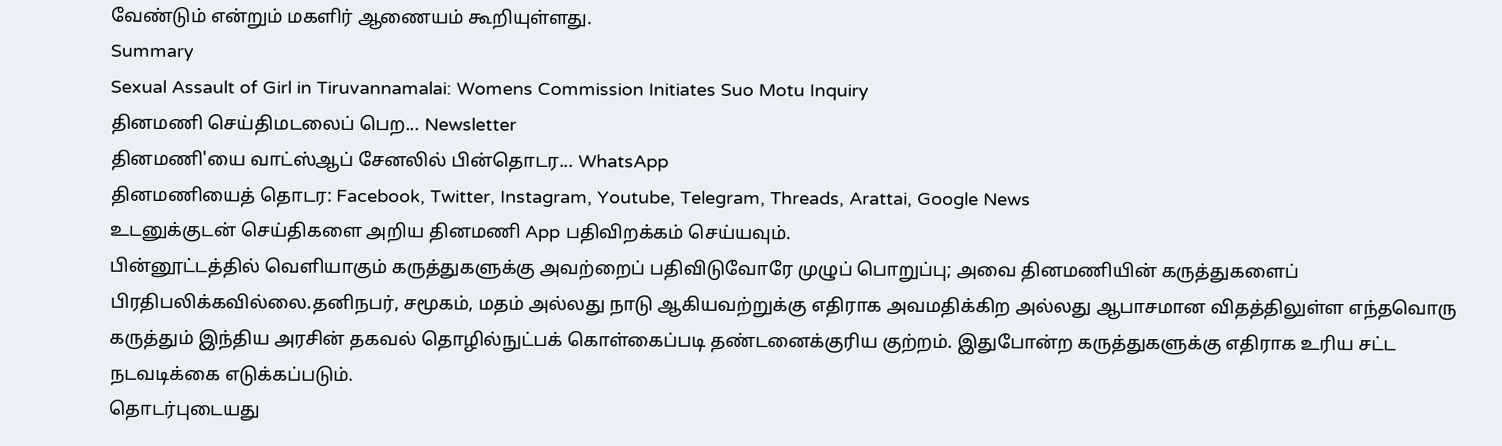வேண்டும் என்றும் மகளிர் ஆணையம் கூறியுள்ளது.
Summary
Sexual Assault of Girl in Tiruvannamalai: Womens Commission Initiates Suo Motu Inquiry
தினமணி செய்திமடலைப் பெற... Newsletter
தினமணி'யை வாட்ஸ்ஆப் சேனலில் பின்தொடர... WhatsApp
தினமணியைத் தொடர: Facebook, Twitter, Instagram, Youtube, Telegram, Threads, Arattai, Google News
உடனுக்குடன் செய்திகளை அறிய தினமணி App பதிவிறக்கம் செய்யவும்.
பின்னூட்டத்தில் வெளியாகும் கருத்துகளுக்கு அவற்றைப் பதிவிடுவோரே முழுப் பொறுப்பு; அவை தினமணியின் கருத்துகளைப் பிரதிபலிக்கவில்லை.தனிநபர், சமூகம், மதம் அல்லது நாடு ஆகியவற்றுக்கு எதிராக அவமதிக்கிற அல்லது ஆபாசமான விதத்திலுள்ள எந்தவொரு கருத்தும் இந்திய அரசின் தகவல் தொழில்நுட்பக் கொள்கைப்படி தண்டனைக்குரிய குற்றம். இதுபோன்ற கருத்துகளுக்கு எதிராக உரிய சட்ட நடவடிக்கை எடுக்கப்படும்.
தொடர்புடையது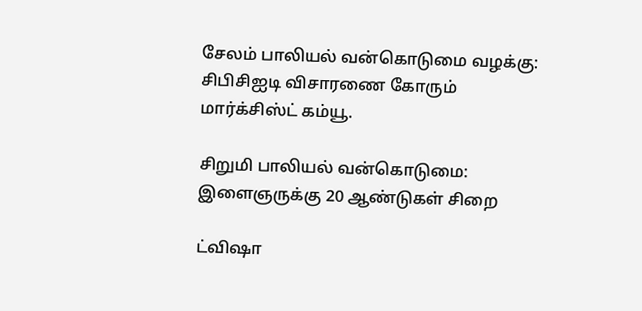சேலம் பாலியல் வன்கொடுமை வழக்கு: சிபிசிஐடி விசாரணை கோரும் மார்க்சிஸ்ட் கம்யூ.

சிறுமி பாலியல் வன்கொடுமை: இளைஞருக்கு 20 ஆண்டுகள் சிறை

ட்விஷா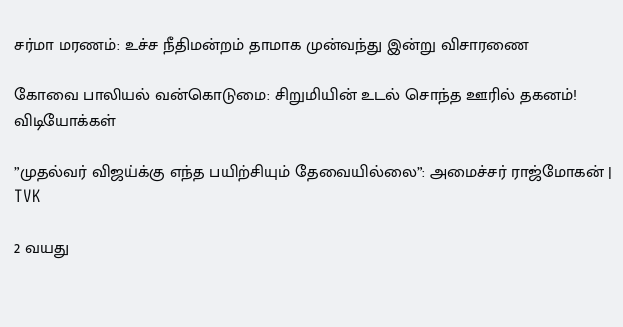சர்மா மரணம்: உச்ச நீதிமன்றம் தாமாக முன்வந்து இன்று விசாரணை

கோவை பாலியல் வன்கொடுமை: சிறுமியின் உடல் சொந்த ஊரில் தகனம்!
விடியோக்கள்

”முதல்வர் விஜய்க்கு எந்த பயிற்சியும் தேவையில்லை”: அமைச்சர் ராஜ்மோகன் | TVK

2 வயது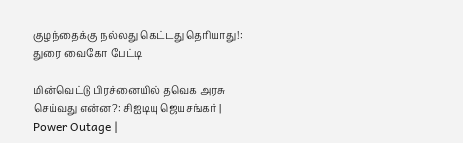குழந்தைக்கு நல்லது கெட்டது தெரியாது!: துரை வைகோ பேட்டி

மின்வெட்டு பிரச்னையில் தவெக அரசு செய்வது என்ன?: சிஐடியு ஜெயசங்கர் | Power Outage |